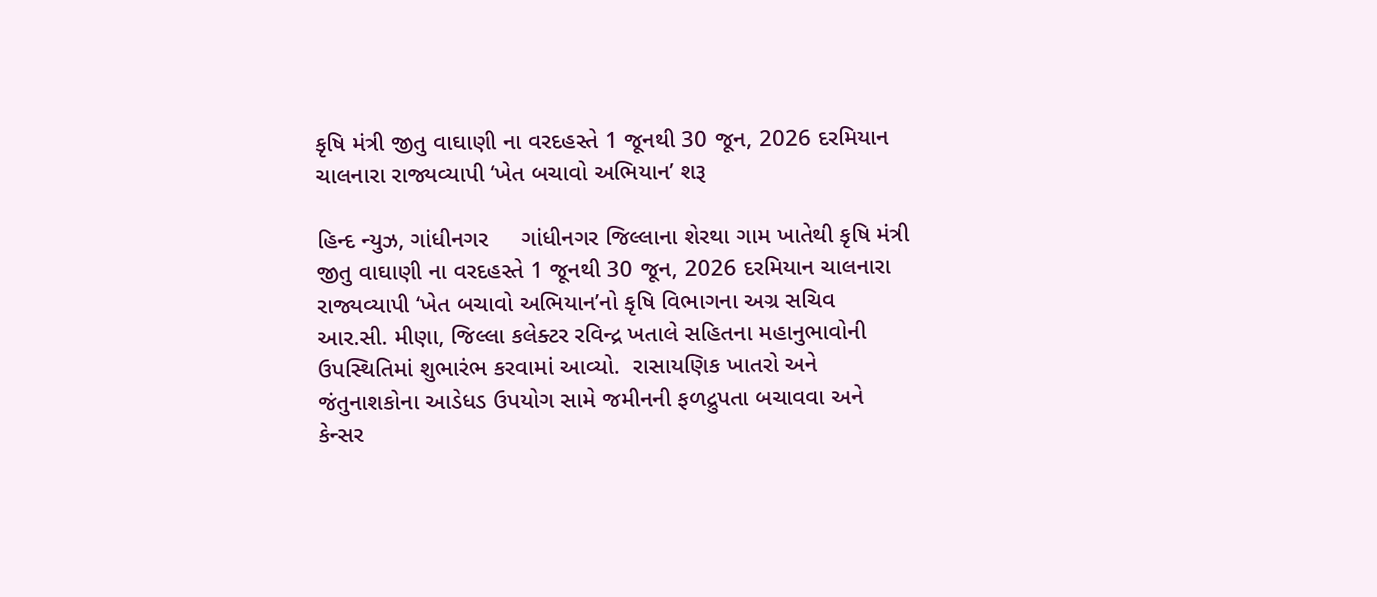કૃષિ મંત્રી જીતુ વાઘાણી ના વરદહસ્તે 1 જૂનથી 30 જૂન, 2026 દરમિયાન ચાલનારા રાજ્યવ્યાપી ‘ખેત બચાવો અભિયાન’ શરૂ

હિન્દ ન્યુઝ, ગાંધીનગર     ગાંધીનગર જિલ્લાના શેરથા ગામ ખાતેથી કૃષિ મંત્રી જીતુ વાઘાણી ના વરદહસ્તે 1 જૂનથી 30 જૂન, 2026 દરમિયાન ચાલનારા રાજ્યવ્યાપી ‘ખેત બચાવો અભિયાન’નો કૃષિ વિભાગના અગ્ર સચિવ આર.સી. મીણા, જિલ્લા કલેક્ટર રવિન્દ્ર ખતાલે સહિતના મહાનુભાવોની ઉપસ્થિતિમાં શુભારંભ કરવામાં આવ્યો.  રાસાયણિક ખાતરો અને જંતુનાશકોના આડેધડ ઉપયોગ સામે જમીનની ફળદ્રુપતા બચાવવા અને કેન્સર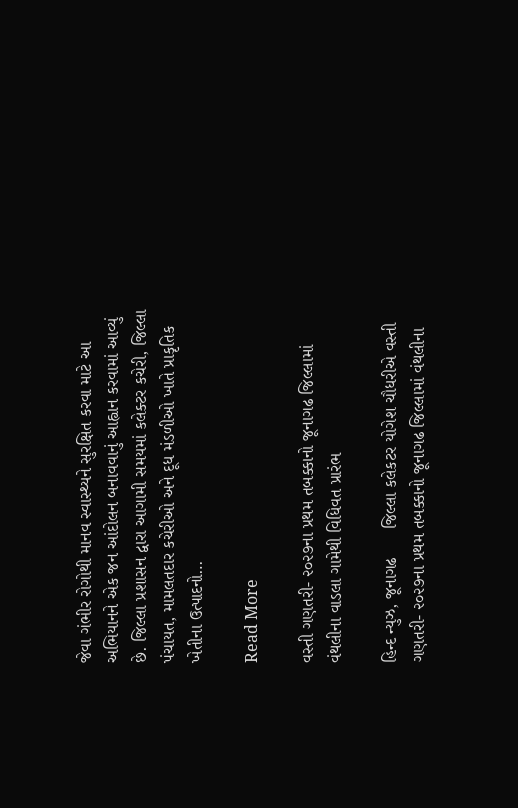જેવા ગંભીર રોગોથી માનવ સ્વાસ્થ્યને સુરક્ષિત કરવા માટે આ અભિયાનને એક જન આંદોલન બનાવવાનું આહ્વાન કરવામાં આવ્યું છે. જિલ્લા પ્રશાસન દ્વારા આગામી સમયમાં કલેક્ટર કચેરી, જિલ્લા પંચાયત, મામલતદાર કચેરીઓ અને દૂધ મંડળીઓ ખાતે પ્રાકૃતિક ખેતીના ઉત્પાદનો…

Read More

વસ્તી ગણતરી- ૨૦૨૭ના પ્રથમ તબક્કાનો જૂનાગઢ જિલ્લામાં વંથલીના વાડલા ગામેથી વિધિવત પ્રારંભ

હિન્દ ન્યુઝ, જૂનાગઢ      જિલ્લા કલેકટર યોગેશ ચૌધરીએ વસ્તી ગણતરી- ૨૦૨૭ના પ્રથમ તબક્કાનો જૂનાગઢ જિલ્લામાં વંથલીના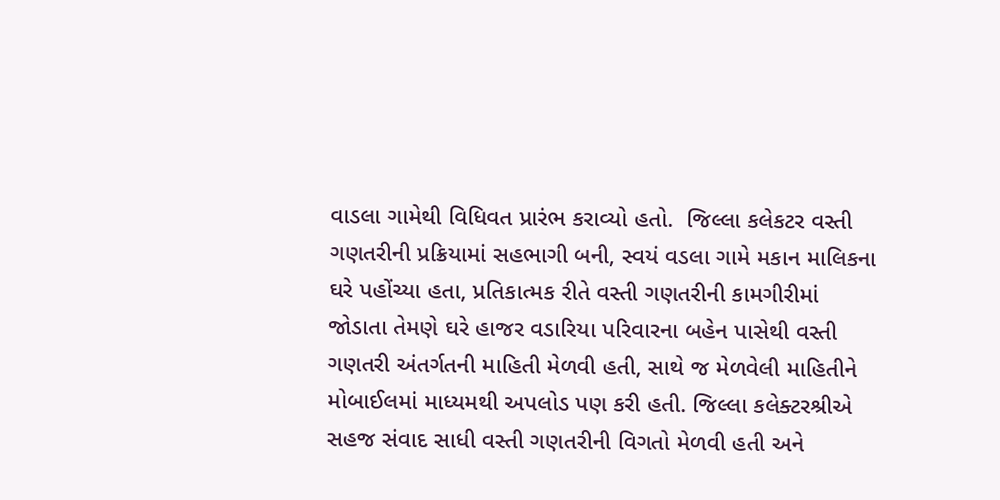વાડલા ગામેથી વિધિવત પ્રારંભ કરાવ્યો હતો.  જિલ્લા કલેકટર વસ્તી ગણતરીની પ્રક્રિયામાં સહભાગી બની, સ્વયં વડલા ગામે મકાન માલિકના ઘરે પહોંચ્યા હતા, પ્રતિકાત્મક રીતે વસ્તી ગણતરીની કામગીરીમાં જોડાતા તેમણે ઘરે હાજર વડારિયા પરિવારના બહેન પાસેથી વસ્તી ગણતરી અંતર્ગતની માહિતી મેળવી હતી, સાથે જ મેળવેલી માહિતીને મોબાઈલમાં માધ્યમથી અપલોડ પણ કરી હતી. જિલ્લા કલેક્ટરશ્રીએ સહજ સંવાદ સાધી વસ્તી ગણતરીની વિગતો મેળવી હતી અને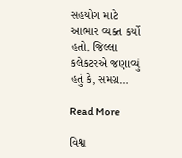સહયોગ માટે આભાર વ્યક્ત કર્યો હતો. જિલ્લા કલેકટરએ જણાવ્યું હતું કે, સમગ્ર…

Read More

વિશ્વ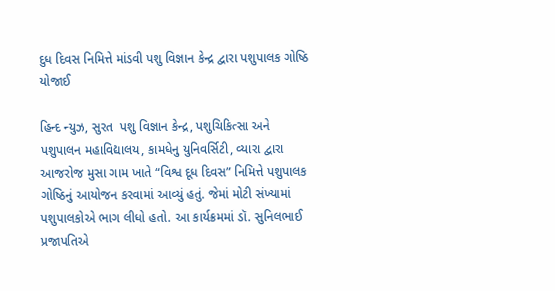દુધ દિવસ નિમિત્તે માંડવી પશુ વિજ્ઞાન કેન્દ્ર દ્વારા પશુપાલક ગોષ્ઠિ યોજાઈ

હિન્દ ન્યુઝ, સુરત  પશુ વિજ્ઞાન કેન્દ્ર, પશુચિકિત્સા અને પશુપાલન મહાવિદ્યાલય, કામધેનુ યુનિવર્સિટી, વ્યારા દ્વારા આજરોજ મુસા ગામ ખાતે “વિશ્વ દૂધ દિવસ” નિમિત્તે પશુપાલક ગોષ્ઠિનું આયોજન કરવામાં આવ્યું હતું. જેમાં મોટી સંખ્યામાં પશુપાલકોએ ભાગ લીધો હતો. આ કાર્યક્રમમાં ડૉ. સુનિલભાઈ પ્રજાપતિએ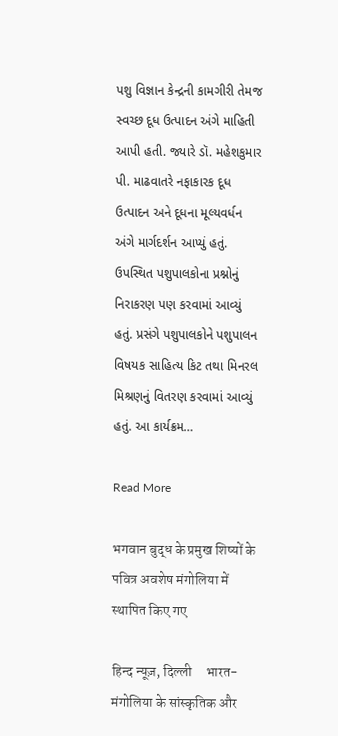પશુ વિજ્ઞાન કેન્દ્રની કામગીરી તેમજ સ્વચ્છ દૂધ ઉત્પાદન અંગે માહિતી આપી હતી. જ્યારે ડૉ. મહેશકુમાર પી. માઢવાતરે નફાકારક દૂધ ઉત્પાદન અને દૂધના મૂલ્યવર્ધન અંગે માર્ગદર્શન આપ્યું હતું. ઉપસ્થિત પશુપાલકોના પ્રશ્નોનું નિરાકરણ પણ કરવામાં આવ્યું હતું. પ્રસંગે પશુપાલકોને પશુપાલન વિષયક સાહિત્ય કિટ તથા મિનરલ મિશ્રણનું વિતરણ કરવામાં આવ્યું હતું. આ કાર્યક્રમ…

Read More

भगवान बुद्ध के प्रमुख शिष्यों के पवित्र अवशेष मंगोलिया में स्थापित किए गए

हिन्द न्यूज़, दिल्ली     भारत-मंगोलिया के सांस्कृतिक और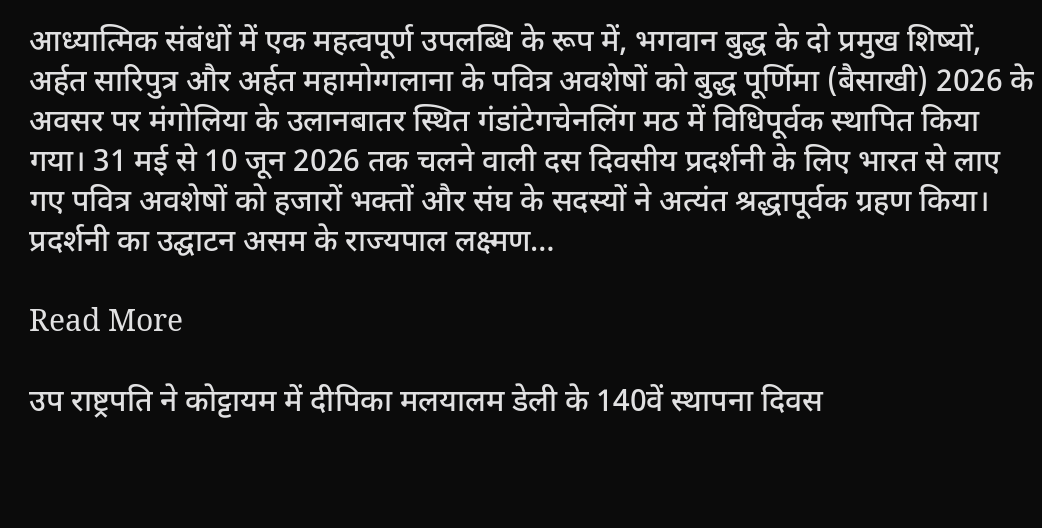आध्यात्मिक संबंधों में एक महत्वपूर्ण उपलब्धि के रूप में, भगवान बुद्ध के दो प्रमुख शिष्यों, अर्हत सारिपुत्र और अर्हत महामोग्गलाना के पवित्र अवशेषों को बुद्ध पूर्णिमा (बैसाखी) 2026 के अवसर पर मंगोलिया के उलानबातर स्थित गंडांटेगचेनलिंग मठ में विधिपूर्वक स्थापित किया गया। 31 मई से 10 जून 2026 तक चलने वाली दस दिवसीय प्रदर्शनी के लिए भारत से लाए गए पवित्र अवशेषों को हजारों भक्तों और संघ के सदस्यों ने अत्यंत श्रद्धापूर्वक ग्रहण किया। प्रदर्शनी का उद्घाटन असम के राज्यपाल लक्ष्मण…

Read More

उप राष्ट्रपति ने कोट्टायम में दीपिका मलयालम डेली के 140वें स्थापना दिवस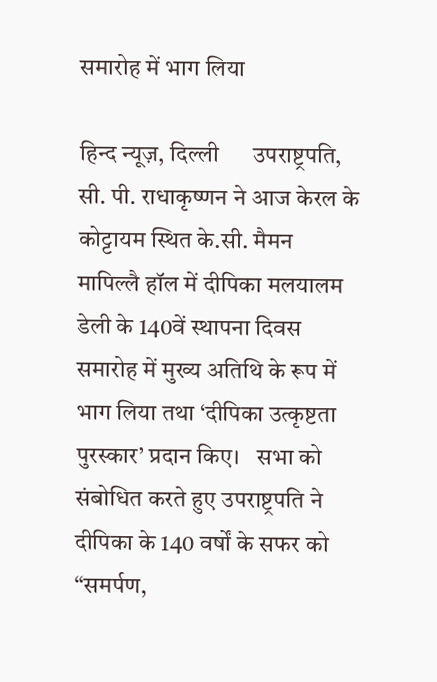समारोह में भाग लिया

हिन्द न्यूज़, दिल्ली      उपराष्ट्रपति, सी. पी. राधाकृष्णन ने आज केरल के कोट्टायम स्थित के.सी. मैमन मापिल्लै हॉल में दीपिका मलयालम डेली के 140वें स्थापना दिवस समारोह में मुख्य अतिथि के रूप में भाग लिया तथा ‘दीपिका उत्कृष्टता पुरस्कार’ प्रदान किए।   सभा को संबोधित करते हुए उपराष्ट्रपति ने दीपिका के 140 वर्षों के सफर को “समर्पण,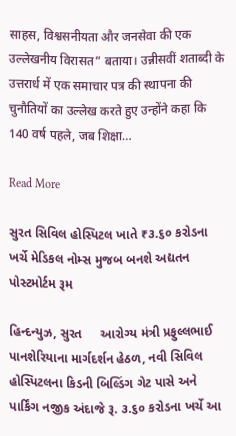साहस, विश्वसनीयता और जनसेवा की एक उल्लेखनीय विरासत” बताया। उन्नीसवीं शताब्दी के उत्तरार्ध में एक समाचार पत्र की स्थापना की चुनौतियों का उल्लेख करते हुए उन्होंने कहा कि 140 वर्ष पहले, जब शिक्षा…

Read More

સુરત સિવિલ હોસ્પિટલ ખાતે ₹૩.૬૦ કરોડના ખર્ચે મેડિકલ નોમ્સ મુજબ બનશે અદ્યતન પોસ્ટમોર્ટમ રૂમ

હિન્દન્યુઝ, સુરત     આરોગ્ય મંત્રી પ્રફુલ્લભાઈ પાનશેરિયાના માર્ગદર્શન હેઠળ, નવી સિવિલ હોસ્પિટલના કિડની બિલ્ડિંગ ગેટ પાસે અને પાર્કિંગ નજીક અંદાજે રૂ. ૩.૬૦ કરોડના ખર્ચે આ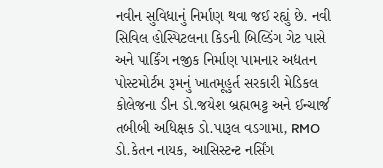નવીન સુવિધાનું નિર્માણ થવા જઈ રહ્યું છે. નવી સિવિલ હોસ્પિટલના કિડની બિલ્ડિંગ ગેટ પાસે અને પાર્કિંગ નજીક નિર્માણ પામનાર અદ્યતન પોસ્ટમોર્ટમ રૂમનું ખાતમૂહુર્ત સરકારી મેડિકલ કોલેજના ડીન ડો.જયેશ બ્રહ્મભટ્ટ અને ઈન્ચાર્જ તબીબી અધિક્ષક ડો.પારૂલ વડગામા, RMO ડો.કેતન નાયક, આસિસ્ટન્ટ નર્સિંગ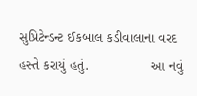સુપ્રિટેન્ડન્ટ ઈકબાલ કડીવાલાના વરદ હસ્તે કરાયું હતું.                આ નવું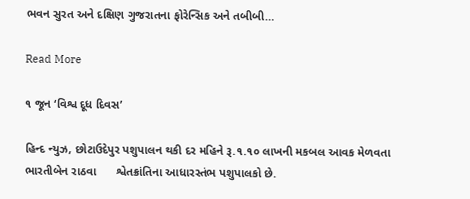ભવન સુરત અને દક્ષિણ ગુજરાતના ફોરેન્સિક અને તબીબી…

Read More

૧ જૂન ‘વિશ્વ દૂધ દિવસ’

હિન્દ ન્યુઝ, છોટાઉદેપુર પશુપાલન થકી દર મહિને રૂ.૧.૧૦ લાખની મકબલ આવક મેળવતા ભારતીબેન રાઠવા      શ્વેતક્રાંતિના આધારસ્તંભ પશુપાલકો છે.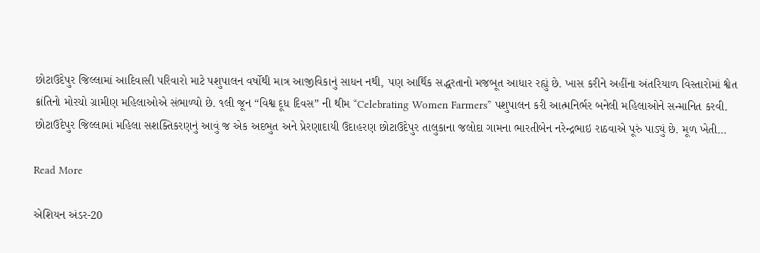છોટાઉદેપુર જિલ્લામાં આદિવાસી પરિવારો માટે પશુપાલન વર્ષોથી માત્ર આજીવિકાનું સાધન નથી, પણ આર્થિક સદ્ધરતાનો મજબૂત આધાર રહ્યું છે. ખાસ કરીને અહીંના અંતરિયાળ વિસ્તારોમાં શ્વેત ક્રાંતિનો મોરચો ગ્રામીણ મહિલાઓએ સંભાળ્યો છે. ૧લી જૂન “વિશ્વ દૂધ દિવસ” ની થીમ “Celebrating Women Farmers” પશુપાલન કરી આત્મનિર્ભર બનેલી મહિલાઓને સન્માનિત કરવી. છોટાઉદેપુર જિલ્લામાં મહિલા સશક્તિકરણનું આવું જ એક અદભુત અને પ્રેરણાદાયી ઉદાહરણ છોટાઉદેપુર તાલુકાના જલોદા ગામના ભારતીબેન નરેન્દ્રભાઇ રાઠવાએ પૂરું પાડ્યું છે. મૂળ ખેતી…

Read More

એશિયન અંડર-20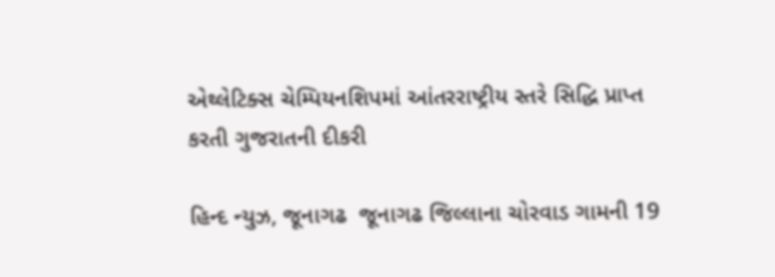એથ્લેટિક્સ ચેમ્પિયનશિપમાં આંતરરાષ્ટ્રીય સ્તરે સિદ્ધિ પ્રાપ્ત કરતી ગુજરાતની દીકરી

હિન્દ ન્યુઝ, જૂનાગઢ  જૂનાગઢ જિલ્લાના ચોરવાડ ગામની 19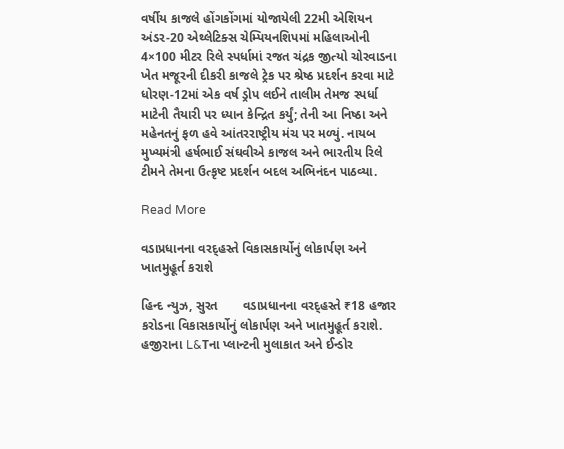વર્ષીય કાજલે હોંગકોંગમાં યોજાયેલી 22મી એશિયન અંડર-20 એથ્લેટિક્સ ચેમ્પિયનશિપમાં મહિલાઓની 4×100 મીટર રિલે સ્પર્ધામાં રજત ચંદ્રક જીત્યો ચોરવાડના ખેત મજૂરની દીકરી કાજલે ટ્રેક પર શ્રેષ્ઠ પ્રદર્શન કરવા માટે ધોરણ-12માં એક વર્ષ ડ્રોપ લઈને તાલીમ તેમજ સ્પર્ધા માટેની તૈયારી પર ધ્યાન કેન્દ્રિત કર્યું; તેની આ નિષ્ઠા અને મહેનતનું ફળ હવે આંતરરાષ્ટ્રીય મંચ પર મળ્યું. નાયબ મુખ્યમંત્રી હર્ષભાઈ સંઘવીએ કાજલ અને ભારતીય રિલે ટીમને તેમના ઉત્કૃષ્ટ પ્રદર્શન બદલ અભિનંદન પાઠવ્યા.

Read More

વડાપ્રધાનના વરદ્હસ્તે વિકાસકાર્યોનું લોકાર્પણ અને ખાતમુહૂર્ત કરાશે

હિન્દ ન્યુઝ, સુરત       વડાપ્રધાનના વરદ્હસ્તે ₹18 હજાર કરોડના વિકાસકાર્યોનું લોકાર્પણ અને ખાતમુહૂર્ત કરાશે. હજીરાના L&Tના પ્લાન્ટની મુલાકાત અને ઈન્ડોર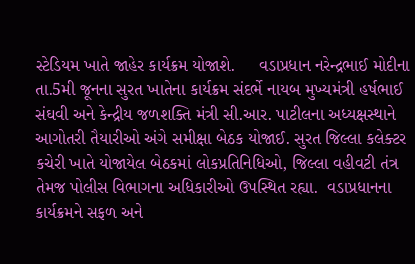સ્ટેડિયમ ખાતે જાહેર કાર્યક્રમ યોજાશે.     વડાપ્રધાન નરેન્દ્રભાઈ મોદીના તા.5મી જૂનના સુરત ખાતેના કાર્યક્રમ સંદર્ભે નાયબ મુખ્યમંત્રી હર્ષભાઈ સંઘવી અને કેન્દ્રીય જળશક્તિ મંત્રી સી.આર. પાટીલના અધ્યક્ષસ્થાને આગોતરી તૈયારીઓ અંગે સમીક્ષા બેઠક યોજાઈ. સુરત જિલ્લા કલેક્ટર કચેરી ખાતે યોજાયેલ બેઠકમાં લોકપ્રતિનિધિઓ, જિલ્લા વહીવટી તંત્ર તેમજ પોલીસ વિભાગના અધિકારીઓ ઉપસ્થિત રહ્યા.  વડાપ્રધાનના કાર્યક્રમને સફળ અને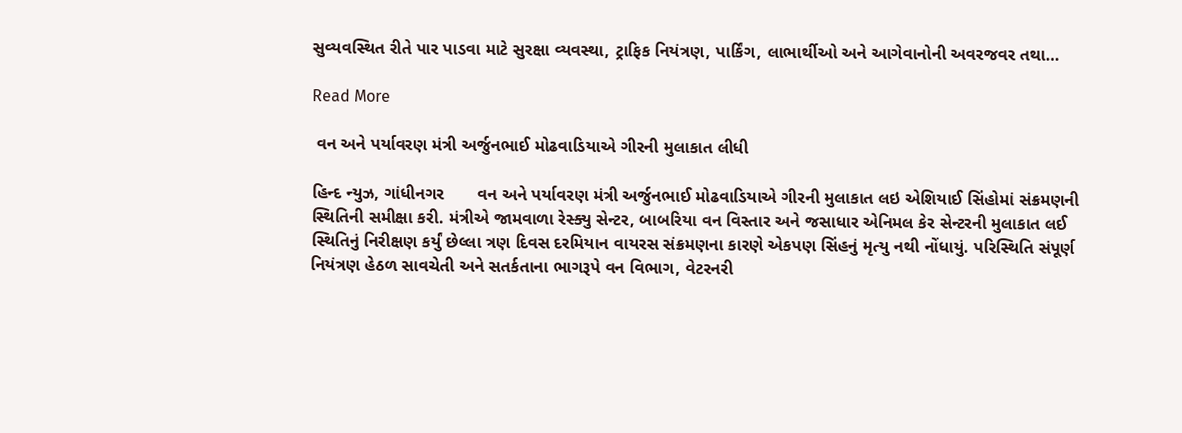સુવ્યવસ્થિત રીતે પાર પાડવા માટે સુરક્ષા વ્યવસ્થા, ટ્રાફિક નિયંત્રણ, પાર્કિંગ, લાભાર્થીઓ અને આગેવાનોની અવરજવર તથા…

Read More

 વન અને પર્યાવરણ મંત્રી અર્જુનભાઈ મોઢવાડિયાએ ગીરની મુલાકાત લીધી

હિન્દ ન્યુઝ, ગાંધીનગર       વન અને પર્યાવરણ મંત્રી અર્જુનભાઈ મોઢવાડિયાએ ગીરની મુલાકાત લઇ એશિયાઈ સિંહોમાં સંક્રમણની સ્થિતિની સમીક્ષા કરી. મંત્રીએ જામવાળા રેસ્ક્યુ સેન્ટર, બાબરિયા વન વિસ્તાર અને જસાધાર એનિમલ કેર સેન્ટરની મુલાકાત લઈ સ્થિતિનું નિરીક્ષણ કર્યું છેલ્લા ત્રણ દિવસ દરમિયાન વાયરસ સંક્રમણના કારણે એકપણ સિંહનું મૃત્યુ નથી નોંધાયું. પરિસ્થિતિ સંપૂર્ણ નિયંત્રણ હેઠળ સાવચેતી અને સતર્કતાના ભાગરૂપે વન વિભાગ, વેટરનરી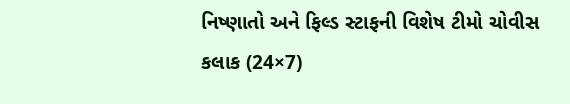નિષ્ણાતો અને ફિલ્ડ સ્ટાફની વિશેષ ટીમો ચોવીસ કલાક (24×7)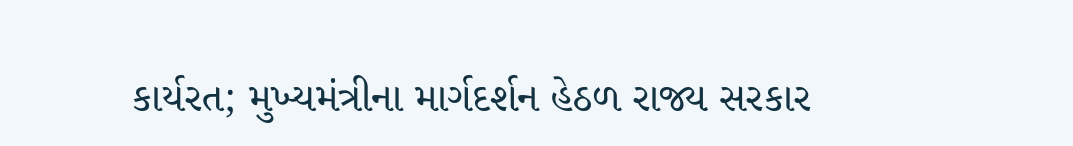કાર્યરત; મુખ્યમંત્રીના માર્ગદર્શન હેઠળ રાજ્ય સરકાર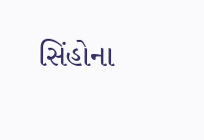સિંહોના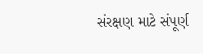સંરક્ષણ માટે સંપૂર્ણ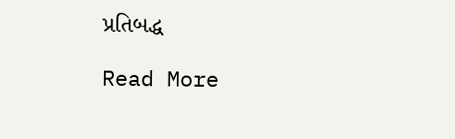પ્રતિબદ્ધ

Read More